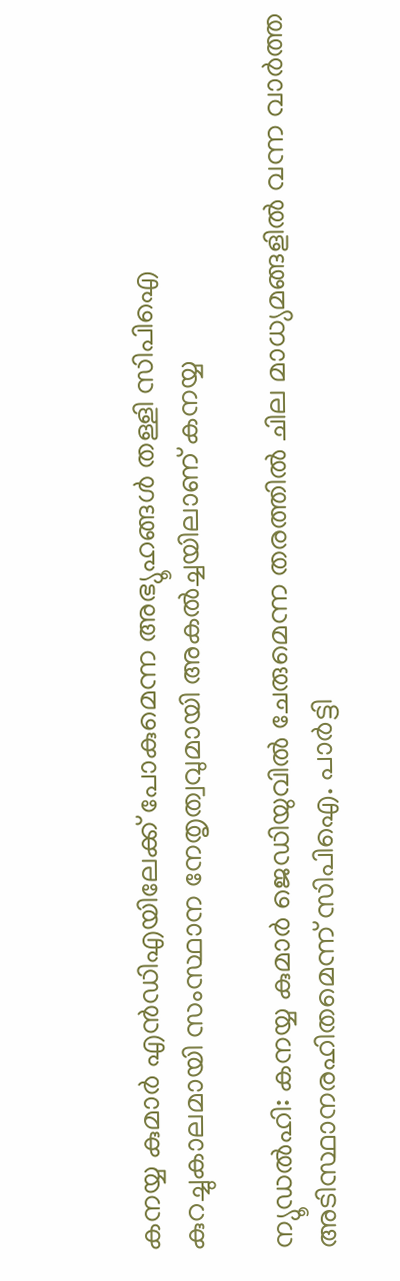കനയ്യ കുമാർ എൻഡിഎയിലേക്ക് പോകുമെന്ന അഭ്യൂഹങ്ങൾ തള്ളി സിപിഐ
കുറച്ചുകാലമായി സംസ്ഥാന നേതൃത്വവുമായി അകൽച്ചയിലാണ് കനയ്യ

ന്യൂഡൽഹി: കനയ്യ കുമാർ ജെഡിയുവിൽ ചേരുമെന്ന തരത്തിൽ ചില മാധ്യമങ്ങളിൽ വന്ന വാർത്ത അടിസ്ഥാനരഹിതമെന്ന് സിപിഐ. പാർട്ടി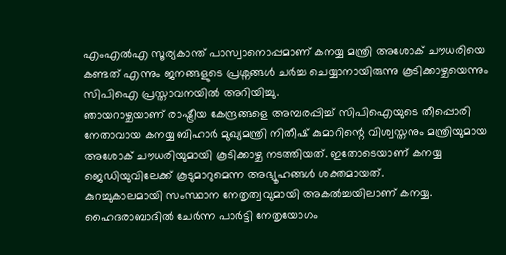എംഎൽഎ സൂര്യകാന്ത് പാസ്വാനൊപ്പമാണ് കനയ്യ മന്ത്രി അശോക് ചൗധരിയെ കണ്ടത് എന്നും ജനങ്ങളുടെ പ്രശ്നങ്ങൾ ചർച്ച ചെയ്യാനായിരുന്നു കൂടിക്കാഴ്ചയെന്നും സിപിഐ പ്രസ്താവനയിൽ അറിയിച്ചു.
ഞായറാഴ്ചയാണ് രാഷ്ട്രീയ കേന്ദ്രങ്ങളെ അമ്പരപ്പിച്ച് സിപിഐയുടെ തീപ്പൊരി നേതാവായ കനയ്യ ബിഹാർ മുഖ്യമന്ത്രി നിതീഷ് കുമാറിന്റെ വിശ്വസ്തനും മന്ത്രിയുമായ അശോക് ചൗധരിയുമായി കൂടിക്കാഴ്ച നടത്തിയത്. ഇതോടെയാണ് കനയ്യ ജെഡിയുവിലേക്ക് കൂടുമാറുമെന്ന അഭ്യൂഹങ്ങൾ ശക്തമായത്.
കുറച്ചുകാലമായി സംസ്ഥാന നേതൃത്വവുമായി അകൽച്ചയിലാണ് കനയ്യ. ഹൈദരാബാദിൽ ചേർന്ന പാർട്ടി നേതൃയോഗം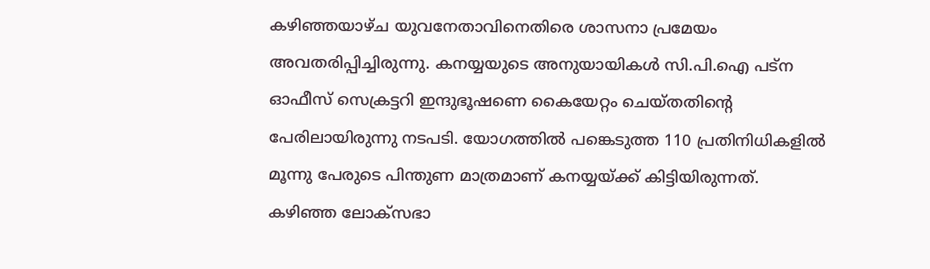കഴിഞ്ഞയാഴ്ച യുവനേതാവിനെതിരെ ശാസനാ പ്രമേയം അവതരിപ്പിച്ചിരുന്നു. കനയ്യയുടെ അനുയായികൾ സി.പി.ഐ പട്ന ഓഫീസ് സെക്രട്ടറി ഇന്ദുഭൂഷണെ കൈയേറ്റം ചെയ്തതിന്റെ പേരിലായിരുന്നു നടപടി. യോഗത്തിൽ പങ്കെടുത്ത 110 പ്രതിനിധികളിൽ മൂന്നു പേരുടെ പിന്തുണ മാത്രമാണ് കനയ്യയ്ക്ക് കിട്ടിയിരുന്നത്.
കഴിഞ്ഞ ലോക്സഭാ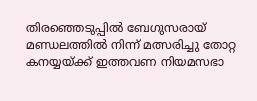തിരഞ്ഞെടുപ്പിൽ ബേഗുസരായ് മണ്ഡലത്തിൽ നിന്ന് മത്സരിച്ചു തോറ്റ കനയ്യയ്ക്ക് ഇത്തവണ നിയമസഭാ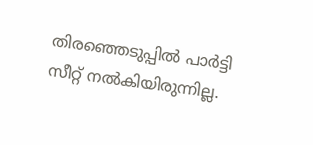തിരഞ്ഞെടുപ്പിൽ പാർട്ടി സീറ്റ് നൽകിയിരുന്നില്ല.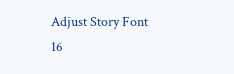Adjust Story Font
16